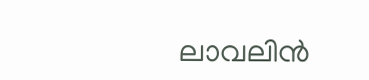ലാവലിന്‍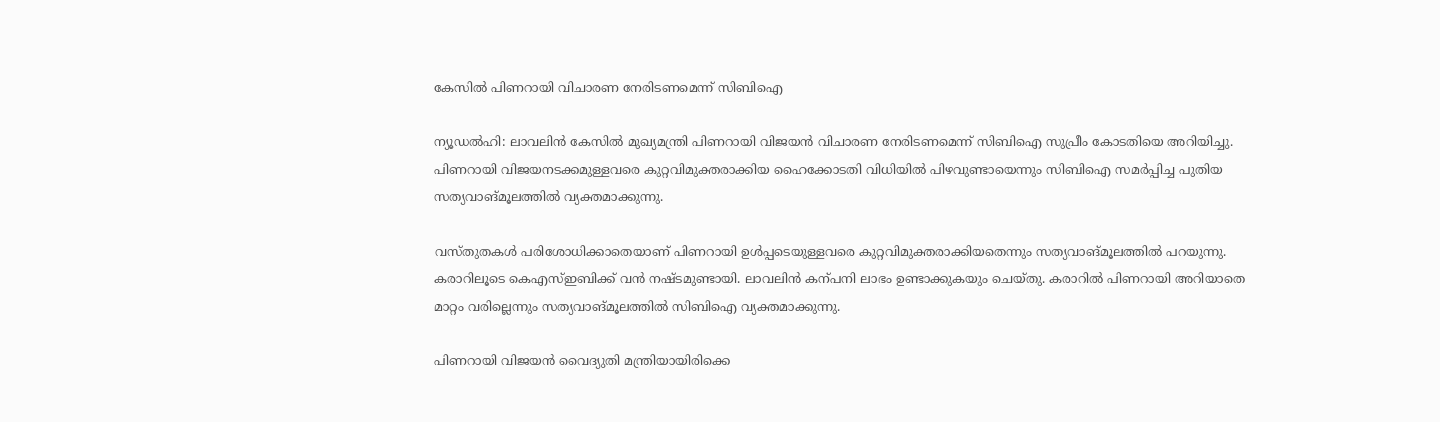കേസില്‍ പിണറായി വിചാരണ നേരിടണമെന്ന് സിബിഐ

ന്യൂഡല്‍ഹി: ലാവലിന്‍ കേസില്‍ മുഖ്യമന്ത്രി പിണറായി വിജയന്‍ വിചാരണ നേരിടണമെന്ന് സിബിഐ സുപ്രീം കോടതിയെ അറിയിച്ചു. പിണറായി വിജയനടക്കമുള്ളവരെ കുറ്റവിമുക്തരാക്കിയ ഹൈക്കോടതി വിധിയില്‍ പിഴവുണ്ടായെന്നും സിബിഐ സമര്‍പ്പിച്ച പുതിയ സത്യവാങ്മൂലത്തില്‍ വ്യക്തമാക്കുന്നു.

വസ്തുതകള്‍ പരിശോധിക്കാതെയാണ് പിണറായി ഉള്‍പ്പടെയുള്ളവരെ കുറ്റവിമുക്തരാക്കിയതെന്നും സത്യവാങ്മൂലത്തില്‍ പറയുന്നു. കരാറിലൂടെ കെഎസ്‌ഇബിക്ക് വന്‍ നഷ്ടമുണ്ടായി. ലാവലിന്‍ കന്പനി ലാഭം ഉണ്ടാക്കുകയും ചെയ്തു. കരാറില്‍ പിണറായി അറിയാതെ മാറ്റം വരില്ലെന്നും സത്യവാങ്മൂലത്തില്‍ സിബിഐ വ്യക്തമാക്കുന്നു.

പിണറായി വിജയന്‍ വൈദ്യുതി മന്ത്രിയായിരിക്കെ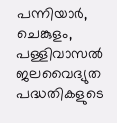പന്നിയാര്‍, ചെങ്കുളം, പള്ളിവാസല്‍ ജലവൈദ്യുത പദ്ധതികളുടെ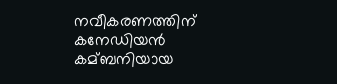നവീകരണത്തിന് കനേഡിയന്‍ കമ്ബനിയായ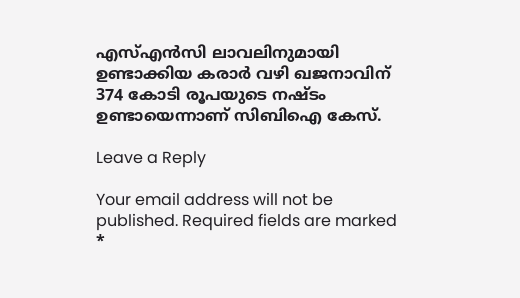എസ്‌എന്‍സി ലാവലിനുമായി ഉണ്ടാക്കിയ കരാര്‍ വഴി ഖജനാവിന് 374 കോടി രൂപയുടെ നഷ്‌ടം ഉണ്ടായെന്നാണ് സിബിഐ കേസ്.

Leave a Reply

Your email address will not be published. Required fields are marked *